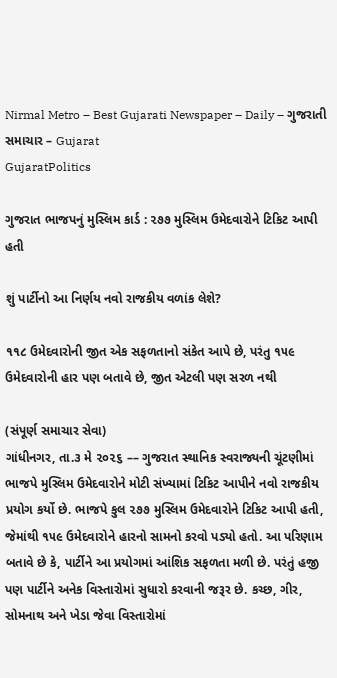Nirmal Metro – Best Gujarati Newspaper – Daily – ગુજરાતી સમાચાર – Gujarat
GujaratPolitics

ગુજરાત ભાજપનું મુસ્લિમ કાર્ડ : ૨૭૭ મુસ્લિમ ઉમેદવારોને ટિકિટ આપી હતી

શું પાર્ટીનો આ નિર્ણય નવો રાજકીય વળાંક લેશે?

૧૧૮ ઉમેદવારોની જીત એક સફળતાનો સંકેત આપે છે, પરંતુ ૧૫૯ ઉમેદવારોની હાર પણ બતાવે છે, જીત એટલી પણ સરળ નથી

(સંપૂર્ણ સમાચાર સેવા)
ગાંધીનગર, તા.૩ મે ૨૦૨૬ –– ગુજરાત સ્થાનિક સ્વરાજ્યની ચૂંટણીમાં ભાજપે મુસ્લિમ ઉમેદવારોને મોટી સંખ્યામાં ટિકિટ આપીને નવો રાજકીય પ્રયોગ કર્યો છે. ભાજપે કુલ ૨૭૭ મુસ્લિમ ઉમેદવારોને ટિકિટ આપી હતી, જેમાંથી ૧૫૯ ઉમેદવારોને હારનો સામનો કરવો પડ્યો હતો. આ પરિણામ બતાવે છે કે, પાર્ટીને આ પ્રયોગમાં આંશિક સફળતા મળી છે. પરંતું હજી પણ પાર્ટીને અનેક વિસ્તારોમાં સુધારો કરવાની જરૂર છે. કચ્છ, ગીર, સોમનાથ અને ખેડા જેવા વિસ્તારોમાં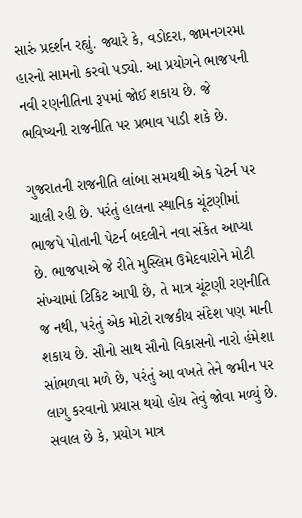સારું પ્રદર્શન રહ્યું. જ્યારે કે, વડોદરા, જામનગરમા હારનો સામનો કરવો પડ્યો. આ પ્રયોગને ભાજપની નવી રણનીતિના રૂપમાં જોઈ શકાય છે. જે ભવિષ્યની રાજનીતિ પર પ્રભાવ પાડી શકે છે.

ગુજરાતની રાજનીતિ લાંબા સમયથી એક પેટર્ન પર ચાલી રહી છે. પરંતું હાલના સ્થાનિક ચૂંટણીમાં ભાજપે પોતાની પેટર્ન બદલીને નવા સંકેત આપ્યા છે. ભાજપાએ જે રીતે મુસ્લિમ ઉમેદવારોને મોટી સંખ્યામાં ટિકિટ આપી છે, તે માત્ર ચૂંટણી રણનીતિ જ નથી, પરંતું એક મોટો રાજકીય સંદેશ પણ માની શકાય છે. સૌનો સાથ સૌનો વિકાસનો નારો હંમેશા સાંભળવા મળે છે, પરંતું આ વખતે તેને જમીન પર લાગુ કરવાનો પ્રયાસ થયો હોય તેવું જોવા મળ્યું છે. સવાલ છે કે, પ્રયોગ માત્ર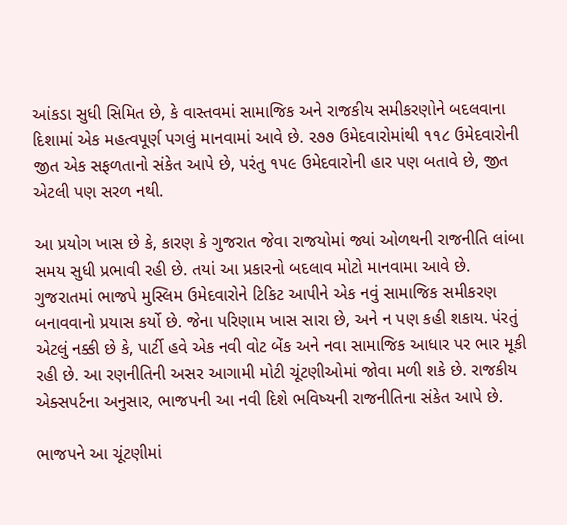આંકડા સુધી સિમિત છે, કે વાસ્તવમાં સામાજિક અને રાજકીય સમીકરણોને બદલવાના દિશામાં એક મહત્વપૂર્ણ પગલું માનવામાં આવે છે. ૨૭૭ ઉમેદવારોમાંથી ૧૧૮ ઉમેદવારોની જીત એક સફળતાનો સંકેત આપે છે, પરંતુ ૧૫૯ ઉમેદવારોની હાર પણ બતાવે છે, જીત એટલી પણ સરળ નથી.

આ પ્રયોગ ખાસ છે કે, કારણ કે ગુજરાત જેવા રાજયોમાં જ્યાં ઓળથની રાજનીતિ લાંબા સમય સુધી પ્રભાવી રહી છે. તયાં આ પ્રકારનો બદલાવ મોટો માનવામા આવે છે. ગુજરાતમાં ભાજપે મુસ્લિમ ઉમેદવારોને ટિકિટ આપીને એક નવું સામાજિક સમીકરણ બનાવવાનો પ્રયાસ કર્યો છે. જેના પરિણામ ખાસ સારા છે, અને ન પણ કહી શકાય. પંરતું એટલું નક્કી છે કે, પાર્ટી હવે એક નવી વોટ બેંક અને નવા સામાજિક આધાર પર ભાર મૂકી રહી છે. આ રણનીતિની અસર આગામી મોટી ચૂંટણીઓમાં જોવા મળી શકે છે. રાજકીય એક્સપર્ટના અનુસાર, ભાજપની આ નવી દિશે ભવિષ્યની રાજનીતિના સંકેત આપે છે.

ભાજપને આ ચૂંટણીમાં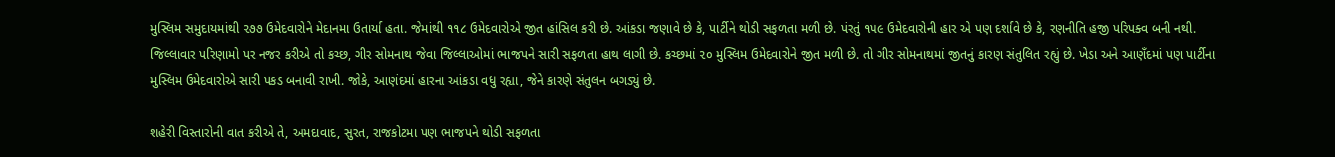મુસ્લિમ સમુદાયમાંથી ૨૭૭ ઉમેદવારોને મેદાનમા ઉતાર્યા હતા. જેમાંથી ૧૧૮ ઉમેદવારોએ જીત હાંસિલ કરી છે. આંકડા જણાવે છે કે, પાર્ટીને થોડી સફળતા મળી છે. પંરતું ૧૫૯ ઉમેદવારોની હાર એ પણ દર્શાવે છે કે, રણનીતિ હજી પરિપક્વ બની નથી. જિલ્લાવાર પરિણામો પર નજર કરીએ તો કચ્છ, ગીર સોમનાથ જેવા જિલ્લાઓમાં ભાજપને સારી સફળતા હાથ લાગી છે. કચ્છમાં ૨૦ મુસ્લિમ ઉમેદવારોને જીત મળી છે. તો ગીર સોમનાથમાં જીતનું કારણ સંતુલિત રહ્યું છે. ખેડા અને આણઁદમાં પણ પાર્ટીના મુસ્લિમ ઉમેદવારોએ સારી પકડ બનાવી રાખી. જોકે, આણંદમાં હારના આંકડા વધુ રહ્યા, જેને કારણે સંતુલન બગડ્યું છે.

શહેરી વિસ્તારોની વાત કરીએ તે, અમદાવાદ, સુરત, રાજકોટમા પણ ભાજપને થોડી સફળતા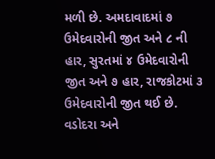મળી છે. અમદાવાદમાં ૭ ઉમેદવારોની જીત અને ૮ ની હાર, સુરતમાં ૪ ઉમેદવારોની જીત અને ૭ હાર, રાજકોટમાં ૩ ઉમેદવારોની જીત થઈ છે. વડોદરા અને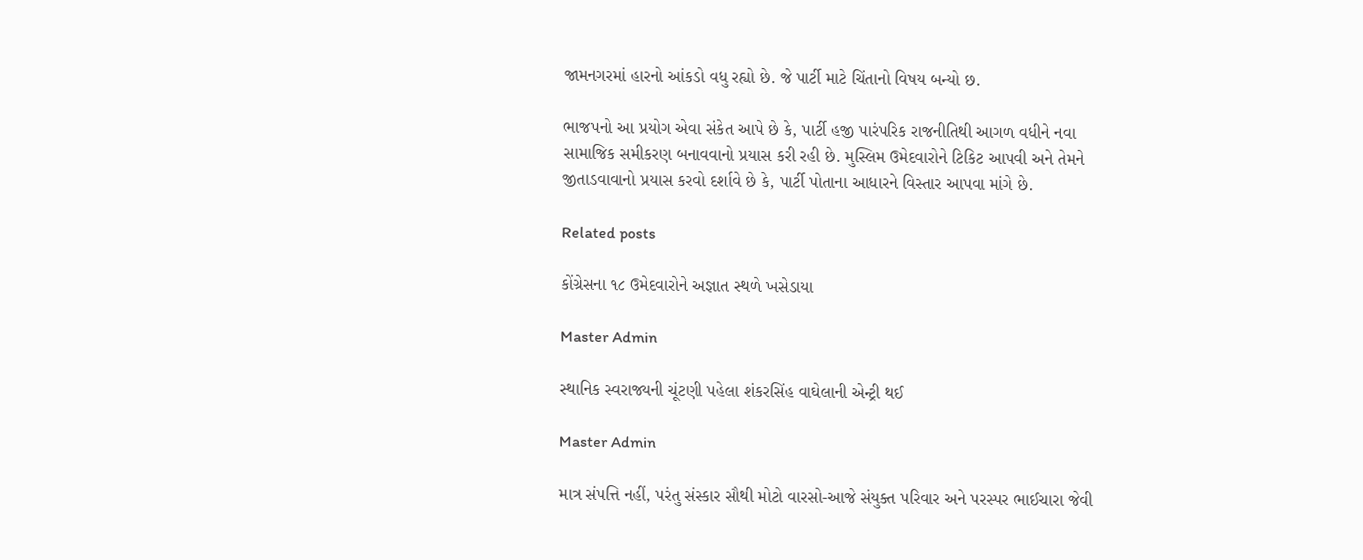જામનગરમાં હારનો આંકડો વધુ રહ્યો છે. જે પાર્ટી માટે ચિંતાનો વિષય બન્યો છ.

ભાજપનો આ પ્રયોગ એવા સંકેત આપે છે કે, પાર્ટી હજી પારંપરિક રાજનીતિથી આગળ વધીને નવા સામાજિક સમીકરણ બનાવવાનો પ્રયાસ કરી રહી છે. મુસ્લિમ ઉમેદવારોને ટિકિટ આપવી અને તેમને જીતાડવાવાનો પ્રયાસ કરવો દર્શાવે છે કે, પાર્ટી પોતાના આધારને વિસ્તાર આપવા માંગે છે.

Related posts

કોંગ્રેસના ૧૮ ઉમેદવારોને અજ્ઞાત સ્થળે ખસેડાયા

Master Admin

સ્થાનિક સ્વરાજ્યની ચૂંટણી પહેલા શંકરસિંહ વાઘેલાની એન્ટ્રી થઈ

Master Admin

માત્ર સંપત્તિ નહીં, પરંતુ સંસ્કાર સૌથી મોટો વારસો-આજે સંયુક્ત પરિવાર અને પરસ્પર ભાઈચારા જેવી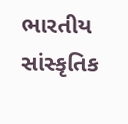ભારતીય સાંસ્કૃતિક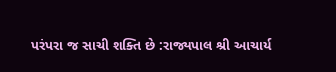પરંપરા જ સાચી શક્તિ છે :રાજ્યપાલ શ્રી આચાર્ય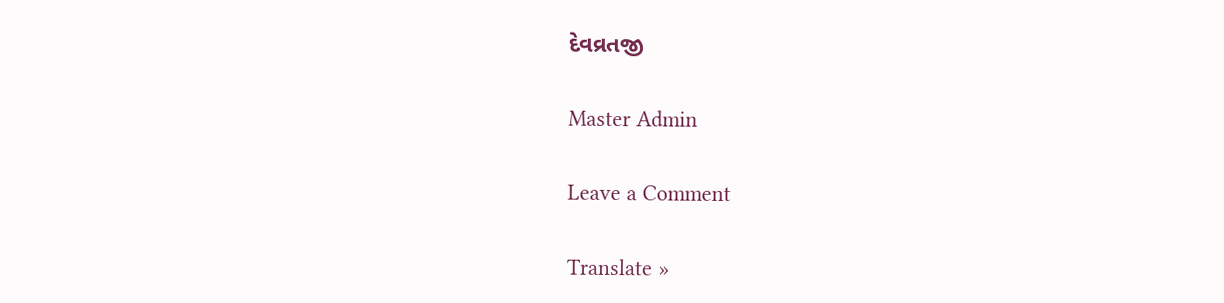દેવવ્રતજી

Master Admin

Leave a Comment

Translate »